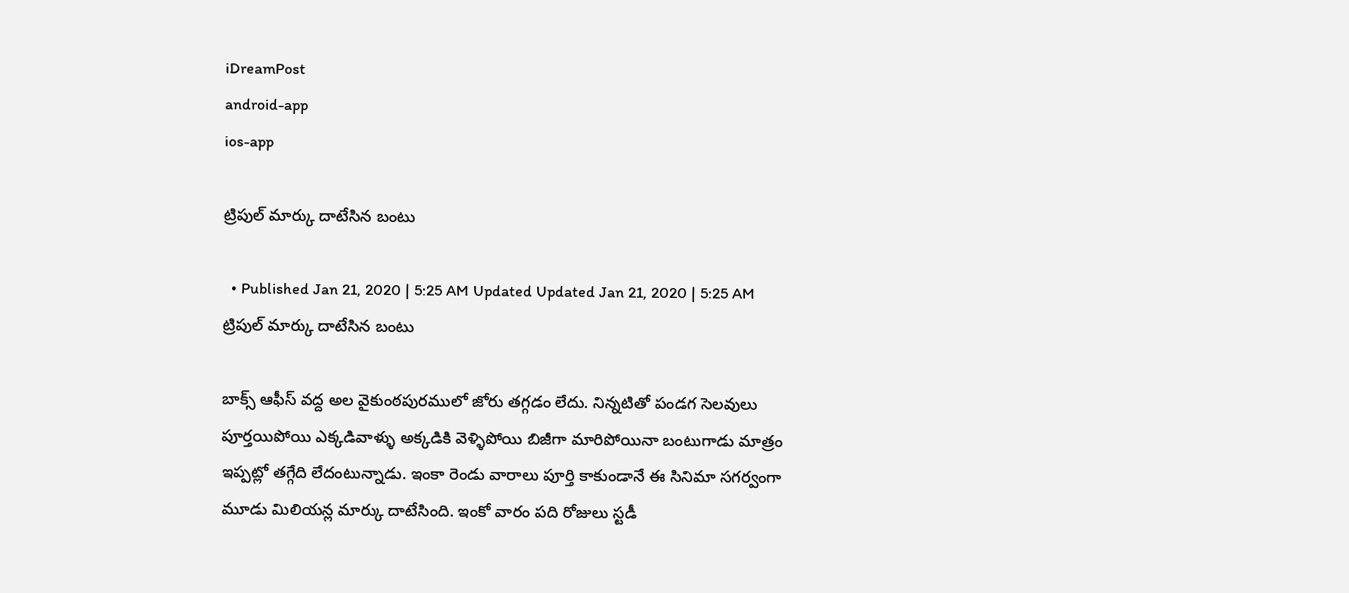iDreamPost
android-app
ios-app

ట్రిపుల్ మార్కు దాటేసిన బంటు

  • Published Jan 21, 2020 | 5:25 AM Updated Updated Jan 21, 2020 | 5:25 AM
ట్రిపుల్ మార్కు దాటేసిన బంటు

బాక్స్ ఆఫీస్ వద్ద అల వైకుంఠపురములో జోరు తగ్గడం లేదు. నిన్నటితో పండగ సెలవులు పూర్తయిపోయి ఎక్కడివాళ్ళు అక్కడికి వెళ్ళిపోయి బిజీగా మారిపోయినా బంటుగాడు మాత్రం ఇప్పట్లో తగ్గేది లేదంటున్నాడు. ఇంకా రెండు వారాలు పూర్తి కాకుండానే ఈ సినిమా సగర్వంగా మూడు మిలియన్ల మార్కు దాటేసింది. ఇంకో వారం పది రోజులు స్టడీ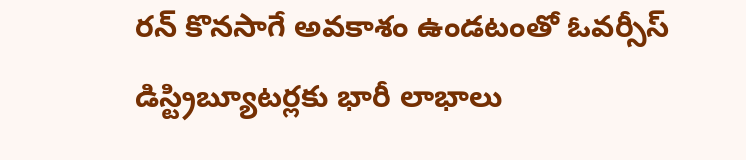రన్ కొనసాగే అవకాశం ఉండటంతో ఓవర్సీస్ డిస్ట్రిబ్యూటర్లకు భారీ లాభాలు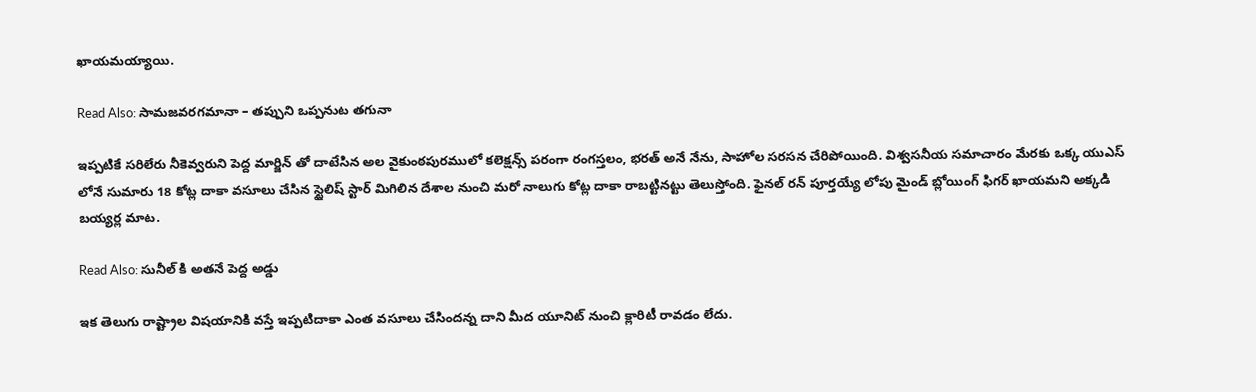ఖాయమయ్యాయి.

Read Also: సామజవరగమానా – తప్పుని ఒప్పనుట తగునా

ఇప్పటికే సరిలేరు నీకెవ్వరుని పెద్ద మార్జిన్ తో దాటేసిన అల వైకుంఠపురములో కలెక్షన్స్ పరంగా రంగస్తలం, భరత్ అనే నేను, సాహోల సరసన చేరిపోయింది. విశ్వసనీయ సమాచారం మేరకు ఒక్క యుఎస్ లోనే సుమారు 18 కోట్ల దాకా వసూలు చేసిన స్టైలిష్ స్టార్ మిగిలిన దేశాల నుంచి మరో నాలుగు కోట్ల దాకా రాబట్టినట్టు తెలుస్తోంది. ఫైనల్ రన్ పూర్తయ్యే లోపు మైండ్ బ్లోయింగ్ ఫిగర్ ఖాయమని అక్కడి బయ్యర్ల మాట.

Read Also: సునీల్ కి అతనే పెద్ద అడ్డు

ఇక తెలుగు రాష్ట్రాల విషయానికి వస్తే ఇప్పటిదాకా ఎంత వసూలు చేసిందన్న దాని మీద యూనిట్ నుంచి క్లారిటీ రావడం లేదు.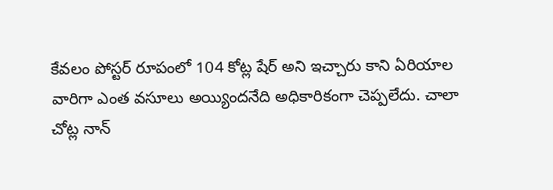కేవలం పోస్టర్ రూపంలో 104 కోట్ల షేర్ అని ఇచ్చారు కాని ఏరియాల వారిగా ఎంత వసూలు అయ్యిందనేది అధికారికంగా చెప్పలేదు. చాలా చోట్ల నాన్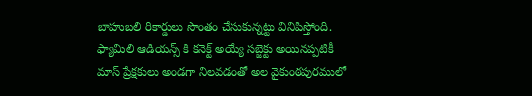బాహుబలి రికార్డులు సొంతం చేసుకున్నట్టు వినిపిస్తోంది. ఫ్యామిలి ఆడియన్స్ కి కనెక్ట్ అయ్యే సబ్జెక్టు అయినప్పటికీ మాస్ ప్రేక్షకులు అండగా నిలవడంతో అల వైకుంఠపురములో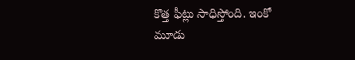కొత్త ఫీట్లు సాధిస్తోంది. ఇంకో మూడు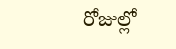రోజుల్లో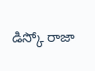డిస్కో రాజా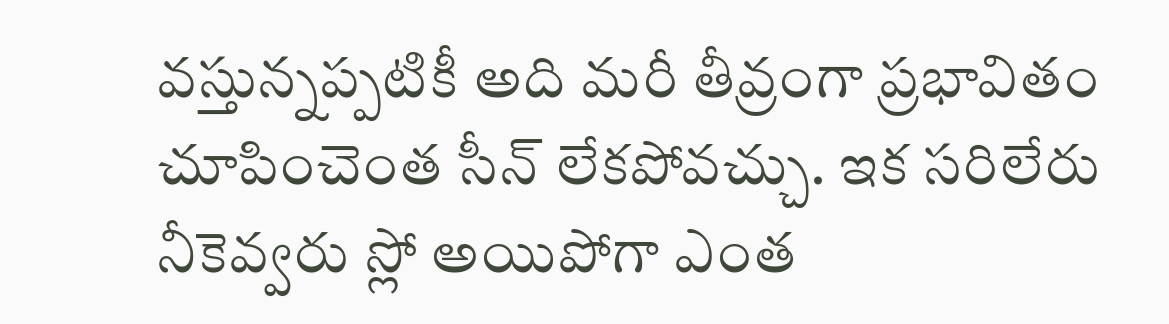వస్తున్నప్పటికీ అది మరీ తీవ్రంగా ప్రభావితం చూపించెంత సీన్ లేకపోవచ్చు. ఇక సరిలేరు నీకెవ్వరు స్లో అయిపోగా ఎంత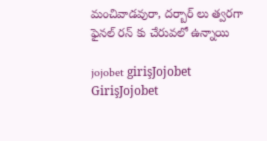మంచివాడవురా, దర్బార్ లు త్వరగా ఫైనల్ రన్ కు చేరువలో ఉన్నాయి

jojobet girişJojobet GirişJojobet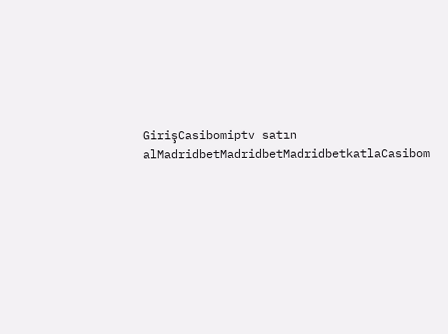GirişCasibomiptv satın alMadridbetMadridbetMadridbetkatlaCasibom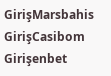GirişMarsbahis GirişCasibom Girişenbet